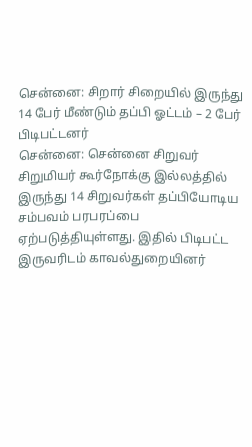சென்னை: சிறார் சிறையில் இருந்து 14 பேர் மீண்டும் தப்பி ஓட்டம் – 2 பேர் பிடிபட்டனர்
சென்னை: சென்னை சிறுவர் சிறுமியர் கூர்நோக்கு இல்லத்தில் இருந்து 14 சிறுவர்கள் தப்பியோடிய சம்பவம் பரபரப்பை ஏற்படுத்தியுள்ளது. இதில் பிடிபட்ட இருவரிடம் காவல்துறையினர்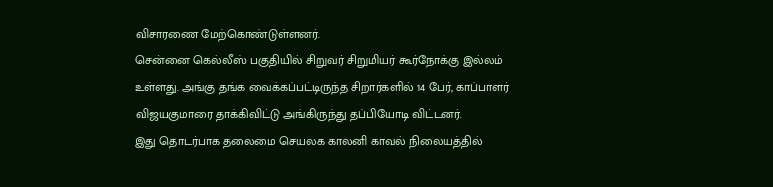விசாரணை மேற்கொண்டுள்ளனர்.
சென்னை கெல்லீஸ் பகுதியில் சிறுவர் சிறுமியர் கூர்நோக்கு இல்லம் உள்ளது. அங்கு தங்க வைக்கப்பட்டிருந்த சிறார்களில் 14 பேர், காப்பாளர் விஜயகுமாரை தாக்கிவிட்டு அங்கிருந்து தப்பியோடி விட்டனர்.
இது தொடர்பாக தலைமை செயலக காலனி காவல் நிலையத்தில்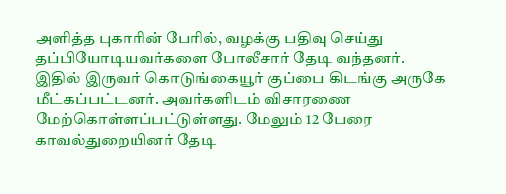அளித்த புகாரின் பேரில், வழக்கு பதிவு செய்து தப்பியோடியவர்களை போலீசார் தேடி வந்தனர். இதில் இருவர் கொடுங்கையூர் குப்பை கிடங்கு அருகே மீட்கப்பட்டனர். அவர்களிடம் விசாரணை மேற்கொள்ளப்பட்டுள்ளது. மேலும் 12 பேரை காவல்துறையினர் தேடி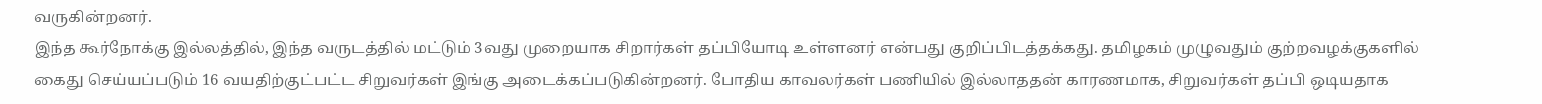வருகின்றனர்.
இந்த கூர்நோக்கு இல்லத்தில், இந்த வருடத்தில் மட்டும் 3வது முறையாக சிறார்கள் தப்பியோடி உள்ளனர் என்பது குறிப்பிடத்தக்கது. தமிழகம் முழுவதும் குற்றவழக்குகளில் கைது செய்யப்படும் 16 வயதிற்குட்பட்ட சிறுவர்கள் இங்கு அடைக்கப்படுகின்றனர். போதிய காவலர்கள் பணியில் இல்லாததன் காரணமாக, சிறுவர்கள் தப்பி ஒடியதாக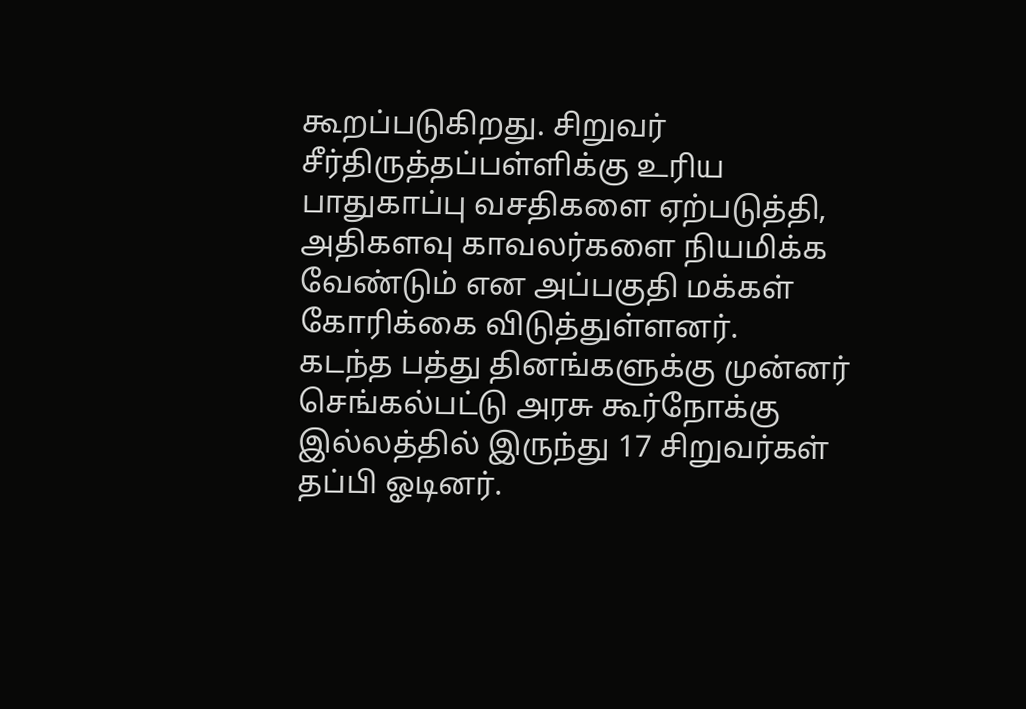கூறப்படுகிறது. சிறுவர் சீர்திருத்தப்பள்ளிக்கு உரிய பாதுகாப்பு வசதிகளை ஏற்படுத்தி, அதிகளவு காவலர்களை நியமிக்க வேண்டும் என அப்பகுதி மக்கள் கோரிக்கை விடுத்துள்ளனர்.
கடந்த பத்து தினங்களுக்கு முன்னர் செங்கல்பட்டு அரசு கூர்நோக்கு இல்லத்தில் இருந்து 17 சிறுவர்கள் தப்பி ஓடினர்.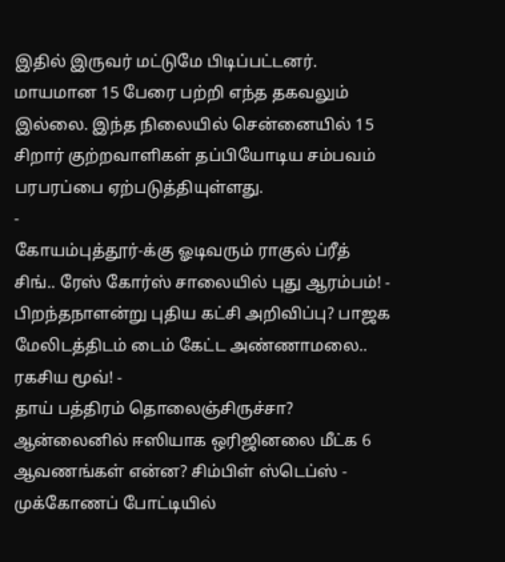இதில் இருவர் மட்டுமே பிடிப்பட்டனர். மாயமான 15 பேரை பற்றி எந்த தகவலும் இல்லை. இந்த நிலையில் சென்னையில் 15 சிறார் குற்றவாளிகள் தப்பியோடிய சம்பவம் பரபரப்பை ஏற்படுத்தியுள்ளது.
-
கோயம்புத்தூர்-க்கு ஓடிவரும் ராகுல் ப்ரீத் சிங்.. ரேஸ் கோர்ஸ் சாலையில் புது ஆரம்பம்! -
பிறந்தநாளன்று புதிய கட்சி அறிவிப்பு? பாஜக மேலிடத்திடம் டைம் கேட்ட அண்ணாமலை.. ரகசிய மூவ்! -
தாய் பத்திரம் தொலைஞ்சிருச்சா? ஆன்லைனில் ஈஸியாக ஒரிஜினலை மீட்க 6 ஆவணங்கள் என்ன? சிம்பிள் ஸ்டெப்ஸ் -
முக்கோணப் போட்டியில்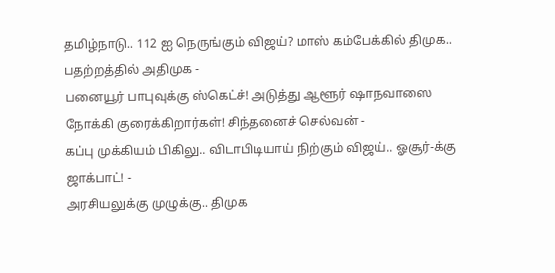தமிழ்நாடு.. 112 ஐ நெருங்கும் விஜய்? மாஸ் கம்பேக்கில் திமுக.. பதற்றத்தில் அதிமுக -
பனையூர் பாபுவுக்கு ஸ்கெட்ச்! அடுத்து ஆளூர் ஷாநவாஸை நோக்கி குரைக்கிறார்கள்! சிந்தனைச் செல்வன் -
கப்பு முக்கியம் பிகிலு.. விடாபிடியாய் நிற்கும் விஜய்.. ஓசூர்-க்கு ஜாக்பாட்! -
அரசியலுக்கு முழுக்கு.. திமுக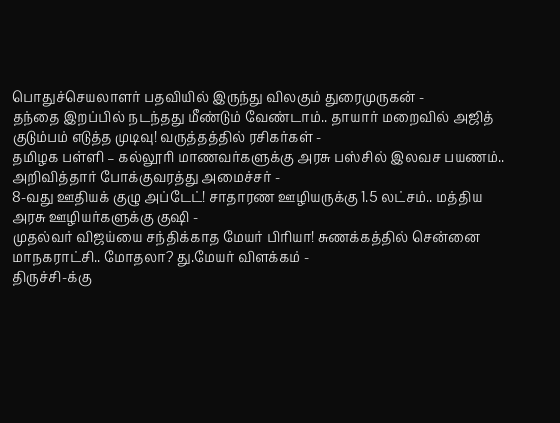பொதுச்செயலாளர் பதவியில் இருந்து விலகும் துரைமுருகன் -
தந்தை இறப்பில் நடந்தது மீண்டும் வேண்டாம்.. தாயார் மறைவில் அஜித் குடும்பம் எடுத்த முடிவு! வருத்தத்தில் ரசிகர்கள் -
தமிழக பள்ளி – கல்லூரி மாணவர்களுக்கு அரசு பஸ்சில் இலவச பயணம்.. அறிவித்தார் போக்குவரத்து அமைச்சர் -
8-வது ஊதியக் குழு அப்டேட்! சாதாரண ஊழியருக்கு 1.5 லட்சம்.. மத்திய அரசு ஊழியர்களுக்கு குஷி -
முதல்வர் விஜய்யை சந்திக்காத மேயர் பிரியா! சுணக்கத்தில் சென்னை மாநகராட்சி.. மோதலா? து.மேயர் விளக்கம் -
திருச்சி-க்கு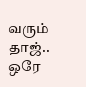வரும் தாஜ்.. ஒரே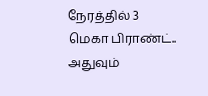நேரத்தில் 3 மெகா பிராண்ட்.. அதுவும்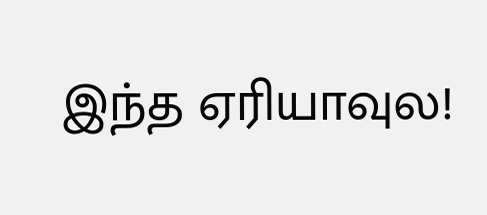இந்த ஏரியாவுல!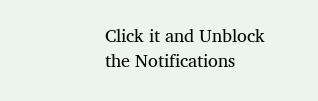Click it and Unblock the Notifications